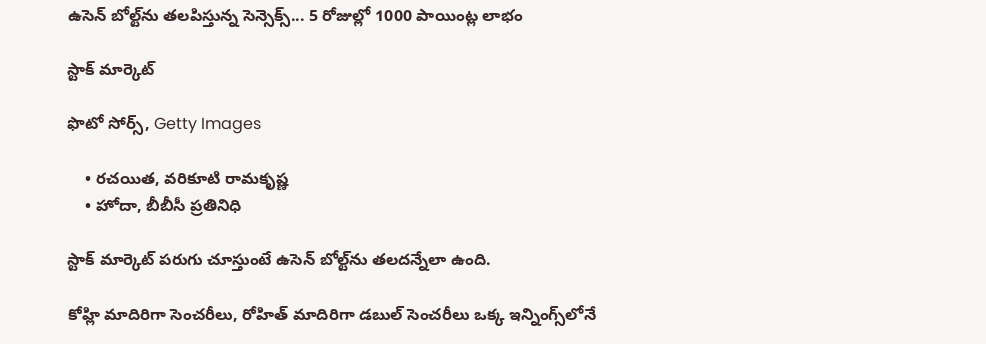ఉసెన్ బోల్ట్‌ను తలపిస్తున్న సెన్సెక్స్... 5 రోజుల్లో 1000 పాయింట్ల లాభం

స్టాక్ మార్కెట్

ఫొటో సోర్స్, Getty Images

    • రచయిత, వరికూటి రామకృష్ణ
    • హోదా, బీబీసీ ప్రతినిధి

స్టాక్ మార్కెట్ పరుగు చూస్తుంటే ఉసెన్ బోల్ట్‌ను తలదన్నేలా ఉంది.

కోహ్లి మాదిరిగా సెంచరీలు, రోహిత్ మాదిరిగా డబుల్ సెంచరీలు ఒక్క ఇన్నింగ్స్‌లోనే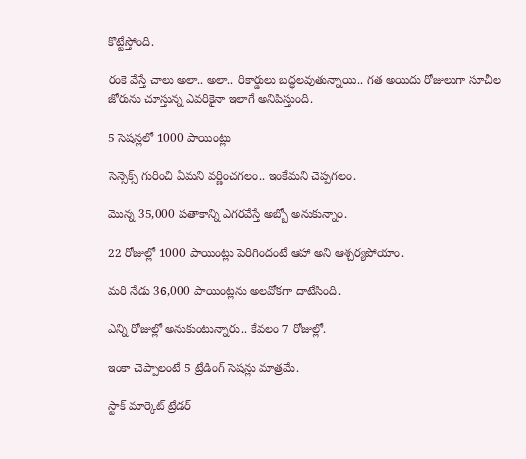కొట్టేస్తోంది.

రంకె వేస్తే చాలు అలా.. అలా.. రికార్డులు బద్ధలవుతున్నాయి.. గత అయిదు రోజులుగా సూచీల జోరును చూస్తున్న ఎవరికైనా ఇలాగే అనిపిస్తుంది.

5 సెషన్లలో 1000 పాయింట్లు

సెన్సెక్స్ గురించి ఏమని వర్ణించగలం.. ఇంకేమని చెప్పగలం.

మొన్న 35,000 పతాకాన్ని ఎగరవేస్తే అబ్బో అనుకున్నాం.

22 రోజుల్లో 1000 పాయింట్లు పెరిగిందంటే ఆహా అని ఆశ్చర్యపోయాం.

మరి నేడు 36,000 పాయింట్లను అలవోకగా దాటేసింది.

ఎన్ని రోజుల్లో అనుకుంటున్నారు.. కేవలం 7 రోజుల్లో.

ఇంకా చెప్పాలంటే 5 ట్రేడింగ్ సెషన్లు మాత్రమే.

స్టాక్ మార్కెట్ ట్రేడర్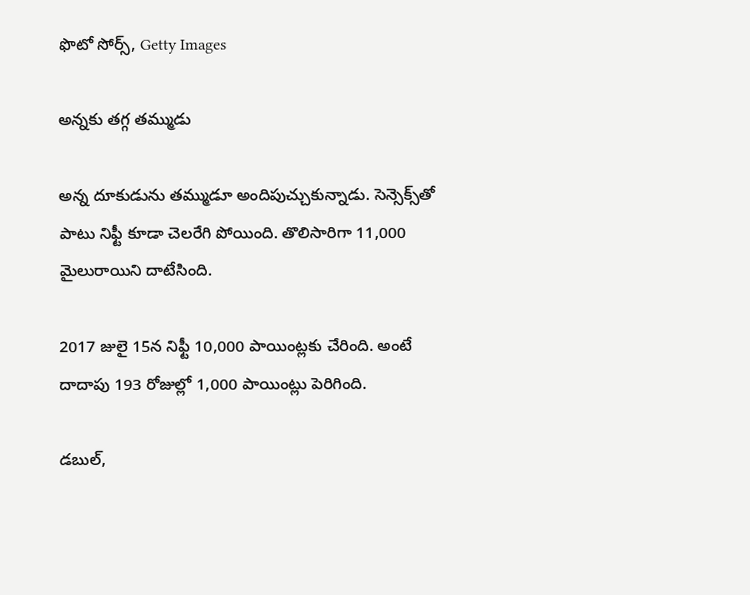ఫొటో సోర్స్, Getty Images

అన్నకు తగ్గ తమ్ముడు

అన్న దూకుడును తమ్ముడూ అందిపుచ్చుకున్నాడు. సెన్సెక్స్‌తో పాటు నిఫ్టీ కూడా చెలరేగి పోయింది. తొలిసారిగా 11,000 మైలురాయిని దాటేసింది.

2017 జులై 15న నిఫ్టీ 10,000 పాయింట్లకు చేరింది. అంటే దాదాపు 193 రోజుల్లో 1,000 పాయింట్లు పెరిగింది.

డబుల్,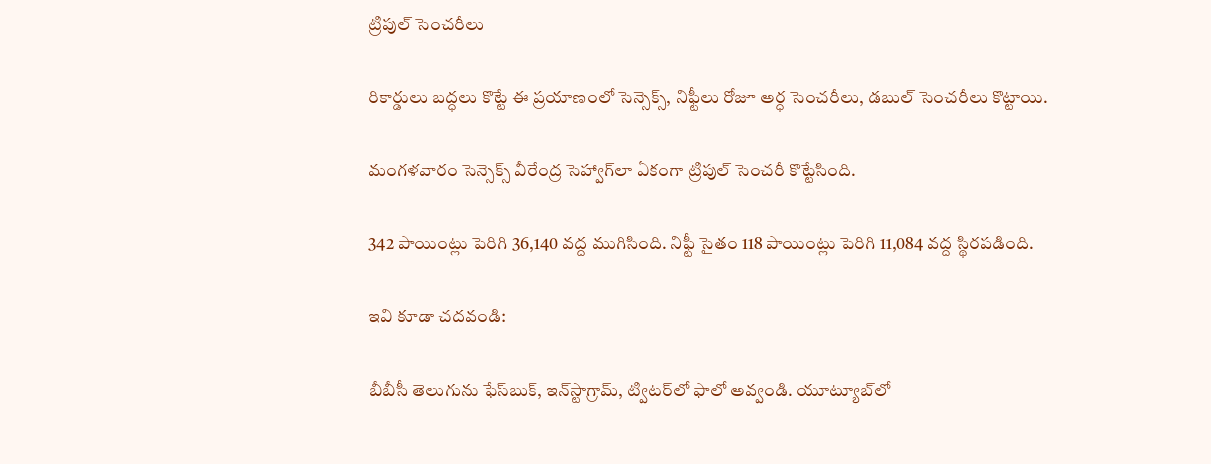ట్రిపుల్ సెంచరీలు

రికార్డులు బద్ధలు కొట్టే ఈ ప్రయాణంలో సెన్సెక్స్, నిఫ్టీలు రోజూ అర్ధ సెంచరీలు, డబుల్ సెంచరీలు కొట్టాయి.

మంగళవారం సెన్సెక్స్ వీరేంద్ర సెహ్వాగ్‌లా ఏకంగా ట్రిపుల్ సెంచరీ కొట్టేసింది.

342 పాయింట్లు పెరిగి 36,140 వద్ద ముగిసింది. నిఫ్టీ సైతం 118 పాయింట్లు పెరిగి 11,084 వద్ద స్థిరపడింది.

ఇవి కూడా చదవండి:

బీబీసీ తెలుగును ఫేస్‌బుక్, ఇన్‌స్టాగ్రామ్‌, ట్విటర్‌లో ఫాలో అవ్వండి. యూట్యూబ్‌లో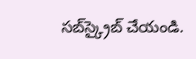సబ్‌స్క్రైబ్ చేయండి.